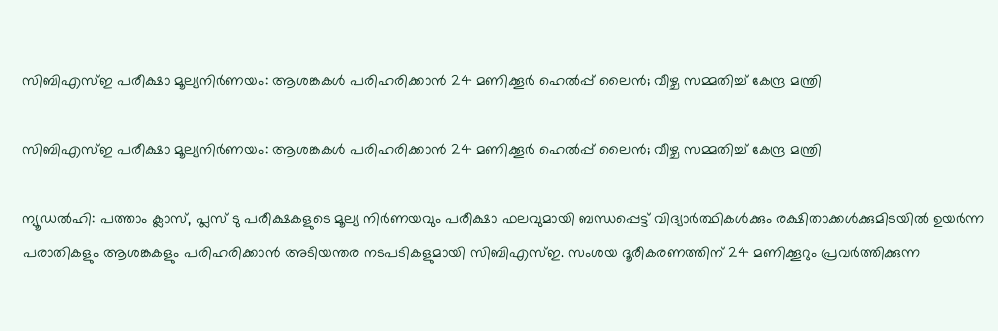സിബിഎസ്ഇ പരീക്ഷാ മൂല്യനിര്‍ണയം: ആശങ്കകള്‍ പരിഹരിക്കാന്‍ 24 മണിക്കൂര്‍ ഹെല്‍പ്പ് ലൈന്‍; വീഴ്ച സമ്മതിച്ച് കേന്ദ്ര മന്ത്രി

സിബിഎസ്ഇ പരീക്ഷാ മൂല്യനിര്‍ണയം: ആശങ്കകള്‍ പരിഹരിക്കാന്‍ 24 മണിക്കൂര്‍ ഹെല്‍പ്പ് ലൈന്‍; വീഴ്ച സമ്മതിച്ച് കേന്ദ്ര മന്ത്രി

ന്യൂഡല്‍ഹി: പത്താം ക്ലാസ്, പ്ലസ് ടു പരീക്ഷകളുടെ മൂല്യ നിര്‍ണയവും പരീക്ഷാ ഫലവുമായി ബന്ധപ്പെട്ട് വിദ്യാര്‍ത്ഥികള്‍ക്കും രക്ഷിതാക്കള്‍ക്കുമിടയില്‍ ഉയര്‍ന്ന പരാതികളും ആശങ്കകളും പരിഹരിക്കാന്‍ അടിയന്തര നടപടികളുമായി സിബിഎസ്ഇ. സംശയ ദൂരീകരണത്തിന് 24 മണിക്കൂറും പ്രവര്‍ത്തിക്കുന്ന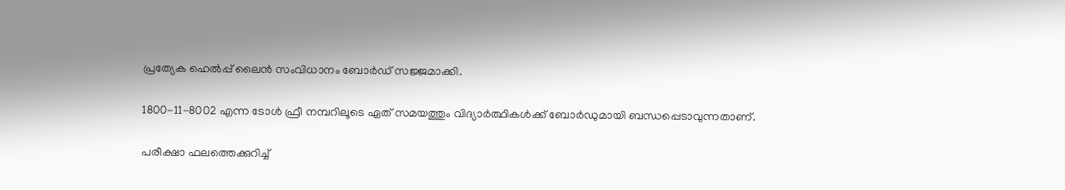പ്രത്യേക ഹെല്‍പ്പ് ലൈന്‍ സംവിധാനം ബോര്‍ഡ് സജ്ജമാക്കി.

1800-11-8002 എന്ന ടോള്‍ ഫ്രീ നമ്പറിലൂടെ ഏത് സമയത്തും വിദ്യാര്‍ത്ഥികള്‍ക്ക് ബോര്‍ഡുമായി ബന്ധപ്പെടാവുന്നതാണ്.

പരീക്ഷാ ഫലത്തെക്കുറിച്ച്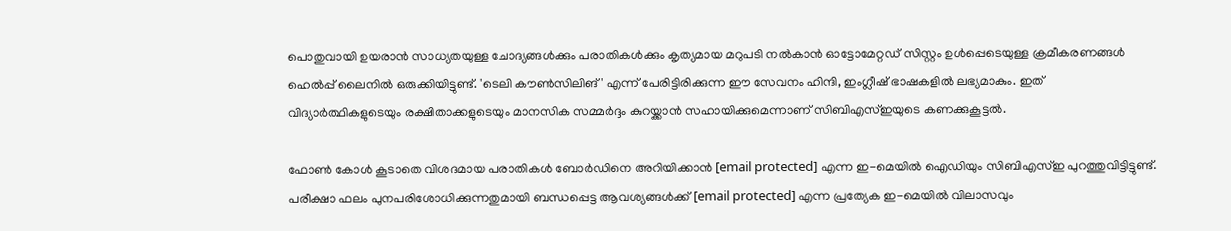പൊതുവായി ഉയരാന്‍ സാധ്യതയുള്ള ചോദ്യങ്ങള്‍ക്കും പരാതികള്‍ക്കും കൃത്യമായ മറുപടി നല്‍കാന്‍ ഓട്ടോമേറ്റഡ് സിസ്റ്റം ഉള്‍പ്പെടെയുള്ള ക്രമീകരണങ്ങള്‍ ഹെല്‍പ്പ് ലൈനില്‍ ഒരുക്കിയിട്ടുണ്ട്. 'ടെലി കൗണ്‍സിലിങ്' എന്ന് പേരിട്ടിരിക്കുന്ന ഈ സേവനം ഹിന്ദി, ഇംഗ്ലീഷ് ഭാഷകളില്‍ ലഭ്യമാകും. ഇത് വിദ്യാര്‍ത്ഥികളുടെയും രക്ഷിതാക്കളുടെയും മാനസിക സമ്മര്‍ദ്ദം കുറയ്ക്കാന്‍ സഹായിക്കുമെന്നാണ് സിബിഎസ്ഇയുടെ കണക്കുകൂട്ടല്‍.

ഫോണ്‍ കോള്‍ കൂടാതെ വിശദമായ പരാതികള്‍ ബോര്‍ഡിനെ അറിയിക്കാന്‍ [email protected] എന്ന ഇ-മെയില്‍ ഐഡിയും സിബിഎസ്ഇ പുറത്തുവിട്ടിട്ടുണ്ട്. പരീക്ഷാ ഫലം പുനപരിശോധിക്കുന്നതുമായി ബന്ധപ്പെട്ട ആവശ്യങ്ങള്‍ക്ക് [email protected] എന്ന പ്രത്യേക ഇ-മെയില്‍ വിലാസവും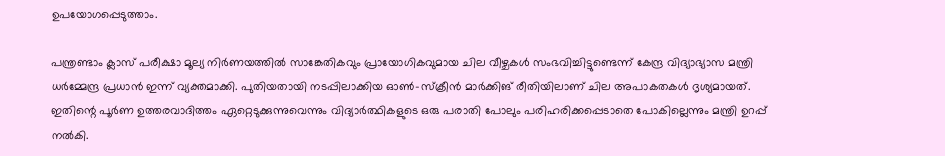ഉപയോഗപ്പെടുത്താം.

പന്ത്രണ്ടാം ക്ലാസ് പരീക്ഷാ മൂല്യ നിര്‍ണയത്തില്‍ സാങ്കേതികവും പ്രായോഗികവുമായ ചില വീഴ്ചകള്‍ സംഭവിച്ചിട്ടുണ്ടെന്ന് കേന്ദ്ര വിദ്യാഭ്യാസ മന്ത്രി ധര്‍മ്മേന്ദ്ര പ്രധാന്‍ ഇന്ന് വ്യക്തമാക്കി. പുതിയതായി നടപ്പിലാക്കിയ ഓണ്‍-സ്‌ക്രീന്‍ മാര്‍ക്കിങ് രീതിയിലാണ് ചില അപാകതകള്‍ ദൃശ്യമായത്. ഇതിന്റെ പൂര്‍ണ ഉത്തരവാദിത്തം ഏറ്റെടുക്കുന്നുവെന്നും വിദ്യാര്‍ത്ഥികളുടെ ഒരു പരാതി പോലും പരിഹരിക്കപ്പെടാതെ പോകില്ലെന്നും മന്ത്രി ഉറപ്പ് നല്‍കി.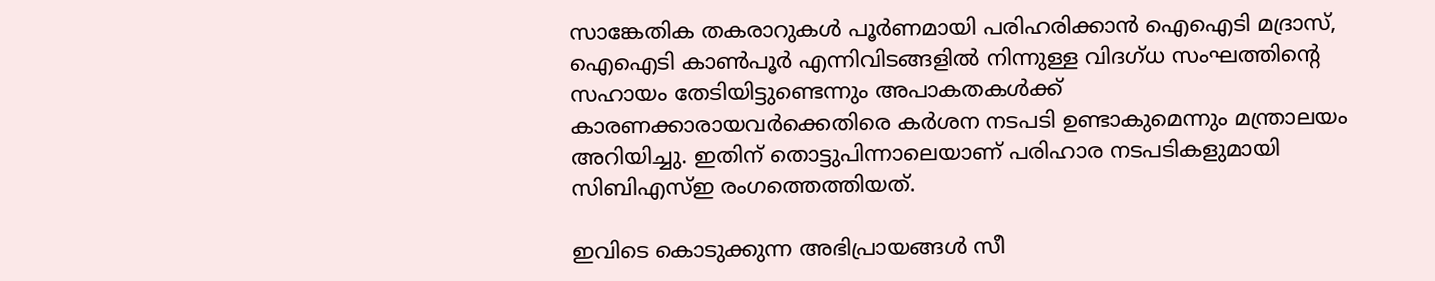സാങ്കേതിക തകരാറുകള്‍ പൂര്‍ണമായി പരിഹരിക്കാന്‍ ഐഐടി മദ്രാസ്, ഐഐടി കാണ്‍പൂര്‍ എന്നിവിടങ്ങളില്‍ നിന്നുള്ള വിദഗ്ധ സംഘത്തിന്റെ സഹായം തേടിയിട്ടുണ്ടെന്നും അപാകതകള്‍ക്ക് കാരണക്കാരായവര്‍ക്കെതിരെ കര്‍ശന നടപടി ഉണ്ടാകുമെന്നും മന്ത്രാലയം അറിയിച്ചു. ഇതിന് തൊട്ടുപിന്നാലെയാണ് പരിഹാര നടപടികളുമായി സിബിഎസ്ഇ രംഗത്തെത്തിയത്.

ഇവിടെ കൊടുക്കുന്ന അഭിപ്രായങ്ങള്‍ സീ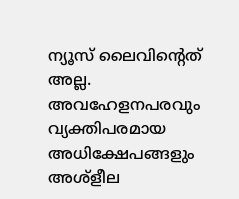ന്യൂസ് ലൈവിന്റെത് അല്ല. അവഹേളനപരവും വ്യക്തിപരമായ അധിക്ഷേപങ്ങളും അശ്‌ളീല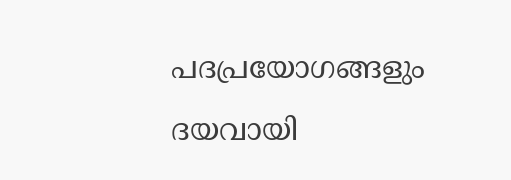പദപ്രയോഗങ്ങളും ദയവായി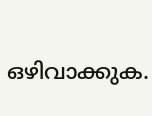ഒഴിവാക്കുക.